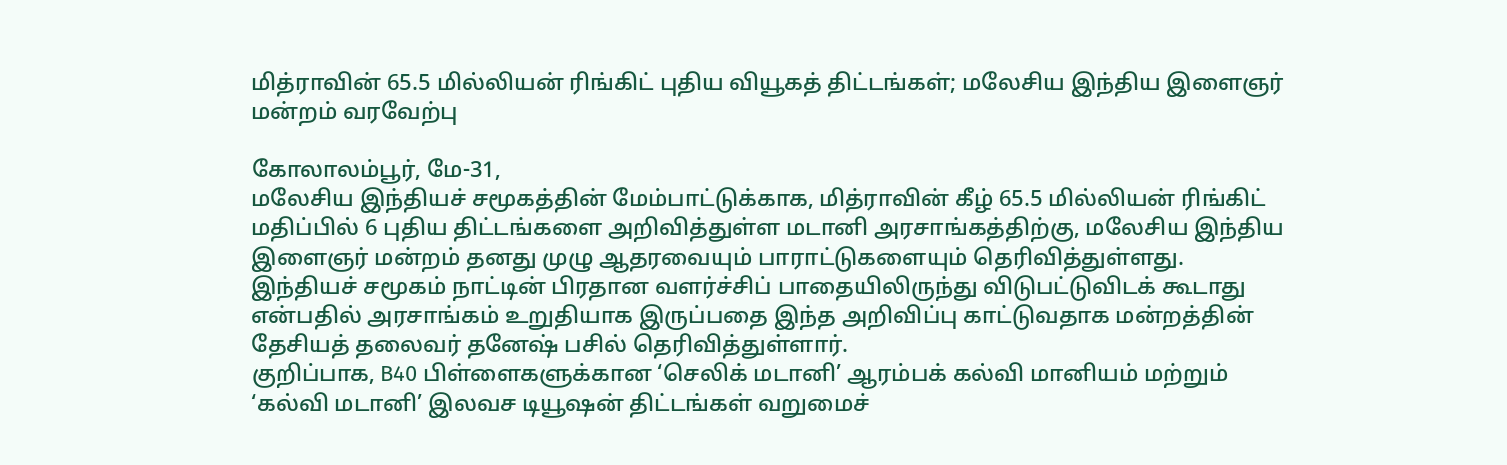மித்ராவின் 65.5 மில்லியன் ரிங்கிட் புதிய வியூகத் திட்டங்கள்; மலேசிய இந்திய இளைஞர் மன்றம் வரவேற்பு

கோலாலம்பூர், மே-31,
மலேசிய இந்தியச் சமூகத்தின் மேம்பாட்டுக்காக, மித்ராவின் கீழ் 65.5 மில்லியன் ரிங்கிட் மதிப்பில் 6 புதிய திட்டங்களை அறிவித்துள்ள மடானி அரசாங்கத்திற்கு, மலேசிய இந்திய இளைஞர் மன்றம் தனது முழு ஆதரவையும் பாராட்டுகளையும் தெரிவித்துள்ளது.
இந்தியச் சமூகம் நாட்டின் பிரதான வளர்ச்சிப் பாதையிலிருந்து விடுபட்டுவிடக் கூடாது என்பதில் அரசாங்கம் உறுதியாக இருப்பதை இந்த அறிவிப்பு காட்டுவதாக மன்றத்தின் தேசியத் தலைவர் தனேஷ் பசில் தெரிவித்துள்ளார்.
குறிப்பாக, B40 பிள்ளைகளுக்கான ‘செலிக் மடானி’ ஆரம்பக் கல்வி மானியம் மற்றும் ‘கல்வி மடானி’ இலவச டியூஷன் திட்டங்கள் வறுமைச்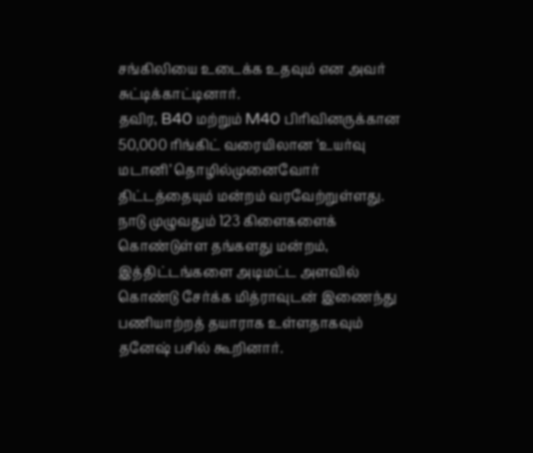சங்கிலியை உடைக்க உதவும் என அவர் சுட்டிக்காட்டினார்.
தவிர, B40 மற்றும் M40 பிரிவினருக்கான 50,000 ரிங்கிட் வரையிலான ‘உயர்வு மடானி’ தொழில்முனைவோர் திட்டத்தையும் மன்றம் வரவேற்றுள்ளது.
நாடு முழுவதும் 123 கிளைகளைக் கொண்டுள்ள தங்களது மன்றம், இத்திட்டங்களை அடிமட்ட அளவில் கொண்டு சேர்க்க மித்ராவுடன் இணைந்து பணியாற்றத் தயாராக உள்ளதாகவும் தனேஷ் பசில் கூறினார்.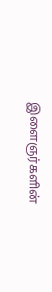இளைஞர்களின்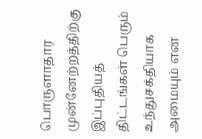பொருளாதார முன்னேற்றத்திற்கு இப்புதியத் திட்டங்கள் பெரும் உந்துசக்தியாக அமையும் என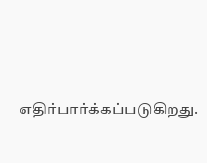எதிர்பார்க்கப்படுகிறது.